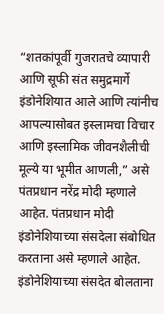“शतकांपूर्वी गुजरातचे व्यापारी आणि सूफी संत समुद्रमार्गे इंडोनेशियात आले आणि त्यांनीच आपल्यासोबत इस्लामचा विचार आणि इस्लामिक जीवनशैलीची मूल्ये या भूमीत आणली,” असे पंतप्रधान नरेंद्र मोदी म्हणाले आहेत. पंतप्रधान मोदी इंडोनेशियाच्या संसदेला संबोधित करताना असे म्हणाले आहेत.
इंडोनेशियाच्या संसदेत बोलताना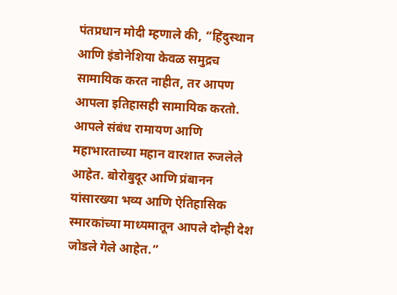पंतप्रधान मोदी म्हणाले की, “हिंदुस्थान आणि इंडोनेशिया केवळ समुद्रच सामायिक करत नाहीत, तर आपण आपला इतिहासही सामायिक करतो. आपले संबंध रामायण आणि महाभारताच्या महान वारशात रुजलेले आहेत. बोरोबुदूर आणि प्रंबानन यांसारख्या भव्य आणि ऐतिहासिक स्मारकांच्या माध्यमातून आपले दोन्ही देश जोडले गेले आहेत.”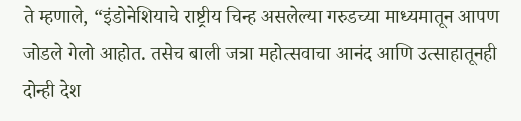ते म्हणाले, “इंडोनेशियाचे राष्ट्रीय चिन्ह असलेल्या गरुडच्या माध्यमातून आपण जोडले गेलो आहोत. तसेच बाली जत्रा महोत्सवाचा आनंद आणि उत्साहातूनही दोन्ही देश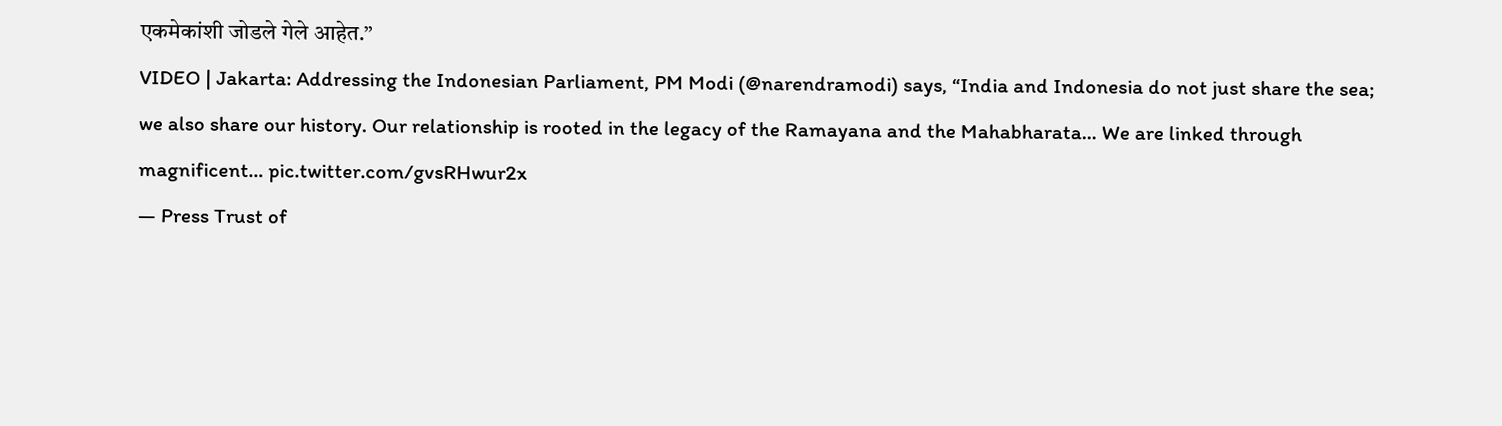एकमेकांशी जोडले गेले आहेत.”
VIDEO | Jakarta: Addressing the Indonesian Parliament, PM Modi (@narendramodi) says, “India and Indonesia do not just share the sea; we also share our history. Our relationship is rooted in the legacy of the Ramayana and the Mahabharata… We are linked through magnificent… pic.twitter.com/gvsRHwur2x
— Press Trust of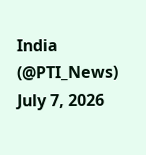India (@PTI_News) July 7, 2026